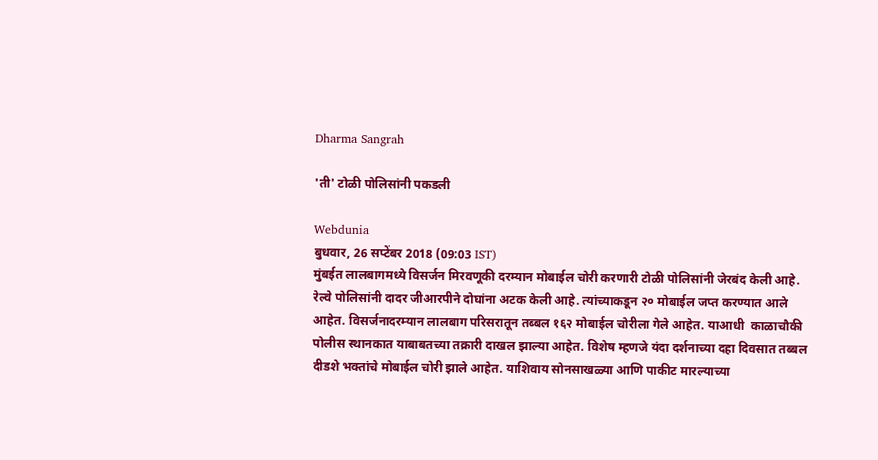Dharma Sangrah

'ती' टोळी पोलिसांनी पकडली

Webdunia
बुधवार, 26 सप्टेंबर 2018 (09:03 IST)
मुंबईत लालबागमध्ये विसर्जन मिरवणूकी दरम्यान मोबाईल चोरी करणारी टोळी पोलिसांनी जेरबंद केली आहे. रेल्वे पोलिसांनी दादर जीआरपीने दोघांना अटक केली आहे. त्यांच्याकडून २० मोबाईल जप्त करण्यात आले आहेत. विसर्जनादरम्यान लालबाग परिसरातून तब्बल १६२ मोबाईल चोरीला गेले आहेत. याआधी  काळाचौकी पोलीस स्थानकात याबाबतच्या तक्रारी दाखल झाल्या आहेत. विशेष म्हणजे यंदा दर्शनाच्या दहा दिवसात तब्बल दीडशे भक्तांचे मोबाईल चोरी झाले आहेत. याशिवाय सोनसाखळ्या आणि पाकीट मारल्याच्या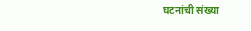घटनांची संख्या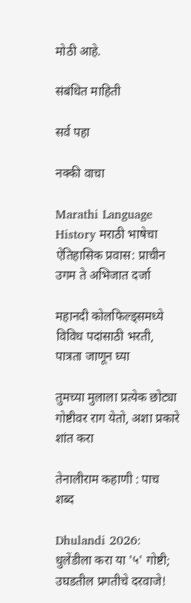मोठी आहे.

संबंधित माहिती

सर्व पहा

नक्की वाचा

Marathi Language History मराठी भाषेचा ऐतिहासिक प्रवास: प्राचीन उगम ते अभिजात दर्जा

महानदी कोलफिल्ड्समध्ये विविध पदांसाठी भरती, पात्रता जाणून घ्या

तुमच्या मुलाला प्रत्येक छोट्या गोष्टीवर राग येतो, अशा प्रकारे शांत करा

तेनालीराम कहाणी : पाच शब्द

Dhulandi 2026: धुलेंडीला करा या '५' गोष्टी; उघडतील प्रगतीचे दरवाजे!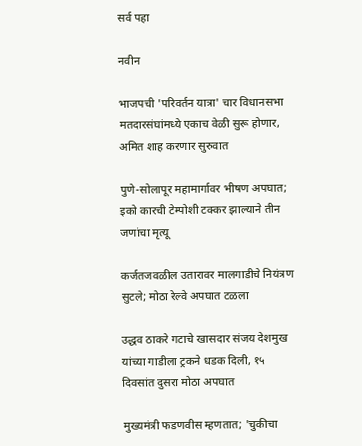सर्व पहा

नवीन

भाजपची 'परिवर्तन यात्रा' चार विधानसभा मतदारसंघांमध्ये एकाच वेळी सुरू होणार, अमित शाह करणार सुरुवात

पुणे-सोलापूर महामार्गावर भीषण अपघात; इको कारची टेम्पोशी टक्कर झाल्याने तीन जणांचा मृत्यू

कर्जतजवळील उतारावर मालगाडीचे नियंत्रण सुटले; मोठा रेल्वे अपघात टळला

उद्धव ठाकरे गटाचे खासदार संजय देशमुख यांच्या गाडीला ट्रकने धडक दिली, १५ दिवसांत दुसरा मोठा अपघात

मुख्यमंत्री फडणवीस म्हणतात; 'चुकीचा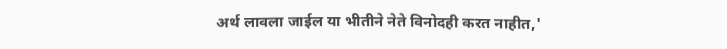अर्थ लावला जाईल या भीतीने नेते विनोदही करत नाहीत,'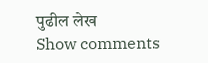पुढील लेख
Show comments